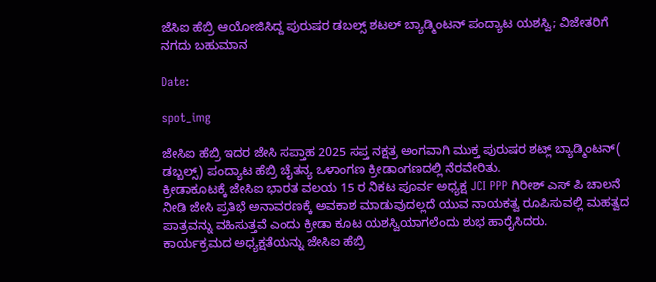ಜೆಸಿಐ ಹೆಬ್ರಿ ಆಯೋಜಿಸಿದ್ದ ಪುರುಷರ ಡಬಲ್ಸ್ ಶಟಲ್ ಬ್ಯಾಡ್ಮಿಂಟನ್ ಪಂದ್ಯಾಟ ಯಶಸ್ವಿ; ವಿಜೇತರಿಗೆ ನಗದು ಬಹುಮಾನ

Date:

spot_img

ಜೇಸಿಐ ಹೆಬ್ರಿ ಇದರ ಜೇಸಿ ಸಪ್ತಾಹ 2025 ಸಪ್ತ ನಕ್ಷತ್ರ ಅಂಗವಾಗಿ ಮುಕ್ತ ಪುರುಷರ ಶಟ್ಲ್ ಬ್ಯಾಡ್ಮಿಂಟನ್( ಡಬ್ಬಲ್ಸ್) ಪಂದ್ಯಾಟ ಹೆಬ್ರಿ ಚೈತನ್ಯ ಒಳಾಂಗಣ ಕ್ರೀಡಾಂಗಣದಲ್ಲಿ ನೆರವೇರಿತು.
ಕ್ರೀಡಾಕೂಟಕ್ಕೆ ಜೇಸಿಐ ಭಾರತ ವಲಯ 15 ರ ನಿಕಟ ಪೂರ್ವ ಅಧ್ಯಕ್ಷ JCI PPP ಗಿರೀಶ್ ಎಸ್ ಪಿ ಚಾಲನೆ ನೀಡಿ ಜೇಸಿ ಪ್ರತಿಭೆ ಅನಾವರಣಕ್ಕೆ ಅವಕಾಶ ಮಾಡುವುದಲ್ಲದೆ ಯುವ ನಾಯಕತ್ವ ರೂಪಿಸುವಲ್ಲಿ ಮಹತ್ವದ ಪಾತ್ರವನ್ನು ವಹಿಸುತ್ತವೆ ಎಂದು ಕ್ರೀಡಾ ಕೂಟ ಯಶಸ್ವಿಯಾಗಲೆಂದು ಶುಭ ಹಾರೈಸಿದರು.
ಕಾರ್ಯಕ್ರಮದ ಅಧ್ಯಕ್ಷತೆಯನ್ನು ಜೇಸಿಐ ಹೆಬ್ರಿ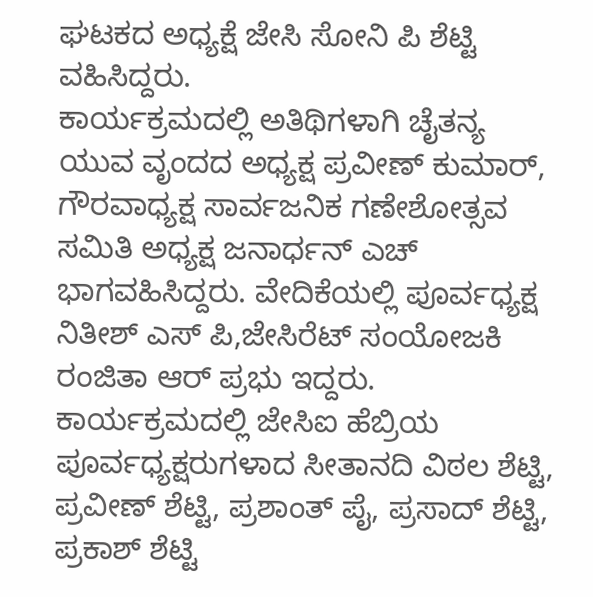ಘಟಕದ ಅಧ್ಯಕ್ಷೆ ಜೇಸಿ ಸೋನಿ ಪಿ ಶೆಟ್ಟಿ ವಹಿಸಿದ್ದರು.
ಕಾರ್ಯಕ್ರಮದಲ್ಲಿ ಅತಿಥಿಗಳಾಗಿ ಚೈತನ್ಯ ಯುವ ವೃಂದದ ಅಧ್ಯಕ್ಷ ಪ್ರವೀಣ್ ಕುಮಾರ್, ಗೌರವಾಧ್ಯಕ್ಷ ಸಾರ್ವಜನಿಕ ಗಣೇಶೋತ್ಸವ ಸಮಿತಿ ಅಧ್ಯಕ್ಷ ಜನಾರ್ಧನ್ ಎಚ್ ಭಾಗವಹಿಸಿದ್ದರು. ವೇದಿಕೆಯಲ್ಲಿ ಪೂರ್ವಧ್ಯಕ್ಷ ನಿತೀಶ್ ಎಸ್ ಪಿ,ಜೇಸಿರೆಟ್ ಸಂಯೋಜಕಿ ರಂಜಿತಾ ಆರ್ ಪ್ರಭು ಇದ್ದರು.
ಕಾರ್ಯಕ್ರಮದಲ್ಲಿ ಜೇಸಿಐ ಹೆಬ್ರಿಯ ಪೂರ್ವಧ್ಯಕ್ಷರುಗಳಾದ ಸೀತಾನದಿ ವಿಠಲ ಶೆಟ್ಟಿ, ಪ್ರವೀಣ್ ಶೆಟ್ಟಿ, ಪ್ರಶಾಂತ್ ಪೈ, ಪ್ರಸಾದ್ ಶೆಟ್ಟಿ, ಪ್ರಕಾಶ್ ಶೆಟ್ಟಿ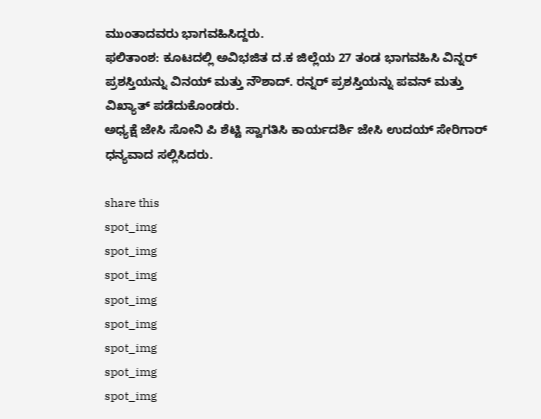ಮುಂತಾದವರು ಭಾಗವಹಿಸಿದ್ದರು.
ಫಲಿತಾಂಶ: ಕೂಟದಲ್ಲಿ ಅವಿಭಜಿತ ದ.ಕ ಜಿಲ್ಲೆಯ 27 ತಂಡ ಭಾಗವಹಿಸಿ ವಿನ್ನರ್ ಪ್ರಶಸ್ತಿಯನ್ನು ವಿನಯ್ ಮತ್ತು ನೌಶಾದ್. ರನ್ನರ್ ಪ್ರಶಸ್ತಿಯನ್ನು ಪವನ್ ಮತ್ತು ವಿಖ್ಯಾತ್ ಪಡೆದುಕೊಂಡರು.
ಅಧ್ಯಕ್ಷೆ ಜೇಸಿ ಸೋನಿ ಪಿ ಶೆಟ್ಟಿ ಸ್ವಾಗತಿಸಿ ಕಾರ್ಯದರ್ಶಿ ಜೇಸಿ ಉದಯ್ ಸೇರಿಗಾರ್ ಧನ್ಯವಾದ ಸಲ್ಲಿಸಿದರು.

share this
spot_img
spot_img
spot_img
spot_img
spot_img
spot_img
spot_img
spot_img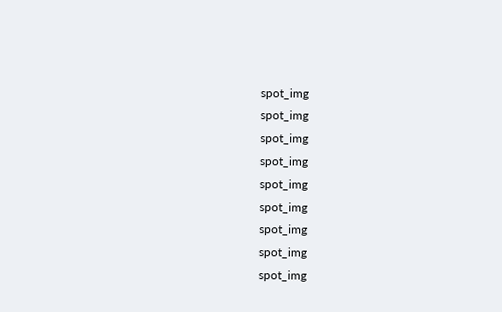spot_img
spot_img
spot_img
spot_img
spot_img
spot_img
spot_img
spot_img
spot_img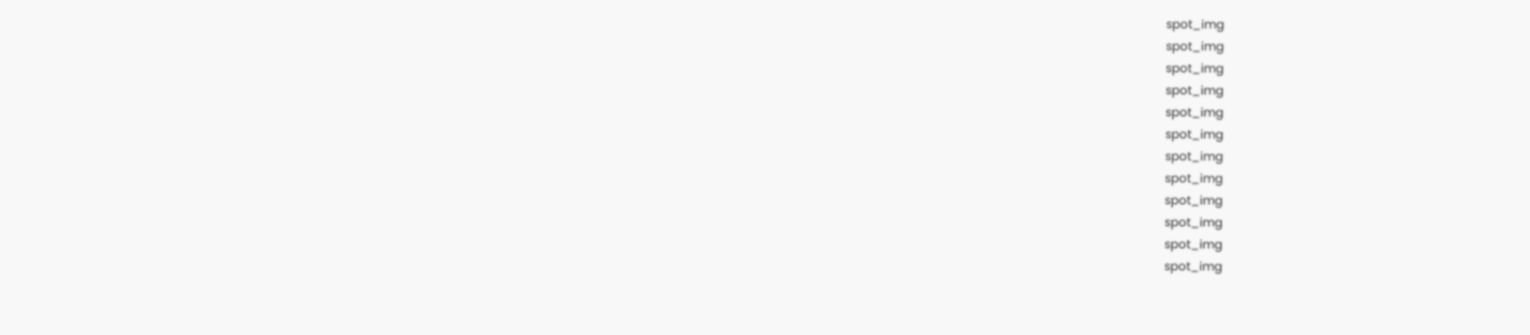spot_img
spot_img
spot_img
spot_img
spot_img
spot_img
spot_img
spot_img
spot_img
spot_img
spot_img
spot_img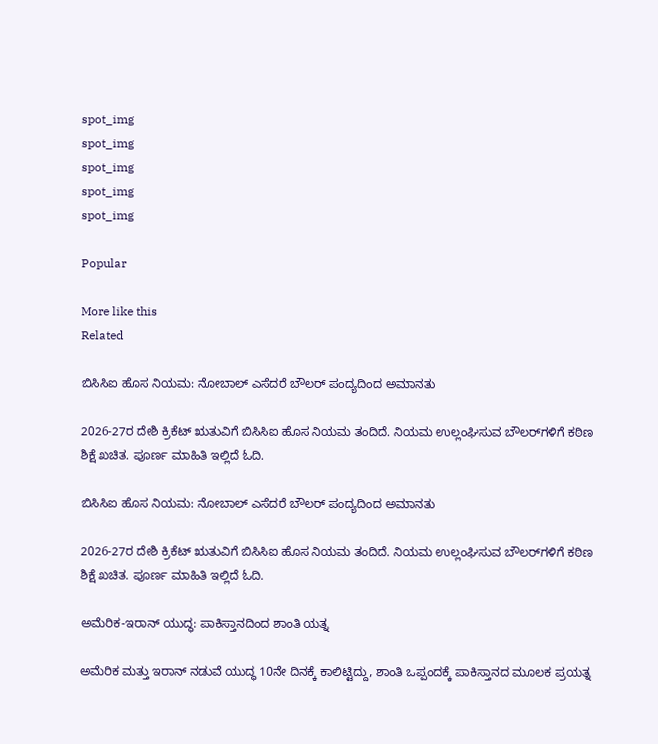spot_img
spot_img
spot_img
spot_img
spot_img

Popular

More like this
Related

ಬಿಸಿಸಿಐ ಹೊಸ ನಿಯಮ: ನೋಬಾಲ್ ಎಸೆದರೆ ಬೌಲರ್ ಪಂದ್ಯದಿಂದ ಅಮಾನತು

2026-27ರ ದೇಶಿ ಕ್ರಿಕೆಟ್ ಋತುವಿಗೆ ಬಿಸಿಸಿಐ ಹೊಸ ನಿಯಮ ತಂದಿದೆ. ನಿಯಮ ಉಲ್ಲಂಘಿಸುವ ಬೌಲರ್‌ಗಳಿಗೆ ಕಠಿಣ ಶಿಕ್ಷೆ ಖಚಿತ. ಪೂರ್ಣ ಮಾಹಿತಿ ಇಲ್ಲಿದೆ ಓದಿ.

ಬಿಸಿಸಿಐ ಹೊಸ ನಿಯಮ: ನೋಬಾಲ್ ಎಸೆದರೆ ಬೌಲರ್ ಪಂದ್ಯದಿಂದ ಅಮಾನತು

2026-27ರ ದೇಶಿ ಕ್ರಿಕೆಟ್ ಋತುವಿಗೆ ಬಿಸಿಸಿಐ ಹೊಸ ನಿಯಮ ತಂದಿದೆ. ನಿಯಮ ಉಲ್ಲಂಘಿಸುವ ಬೌಲರ್‌ಗಳಿಗೆ ಕಠಿಣ ಶಿಕ್ಷೆ ಖಚಿತ. ಪೂರ್ಣ ಮಾಹಿತಿ ಇಲ್ಲಿದೆ ಓದಿ.

ಅಮೆರಿಕ-ಇರಾನ್ ಯುದ್ಧ: ಪಾಕಿಸ್ತಾನದಿಂದ ಶಾಂತಿ ಯತ್ನ

ಅಮೆರಿಕ ಮತ್ತು ಇರಾನ್ ನಡುವೆ ಯುದ್ಧ 10ನೇ ದಿನಕ್ಕೆ ಕಾಲಿಟ್ಟಿದ್ದು, ಶಾಂತಿ ಒಪ್ಪಂದಕ್ಕೆ ಪಾಕಿಸ್ತಾನದ ಮೂಲಕ ಪ್ರಯತ್ನ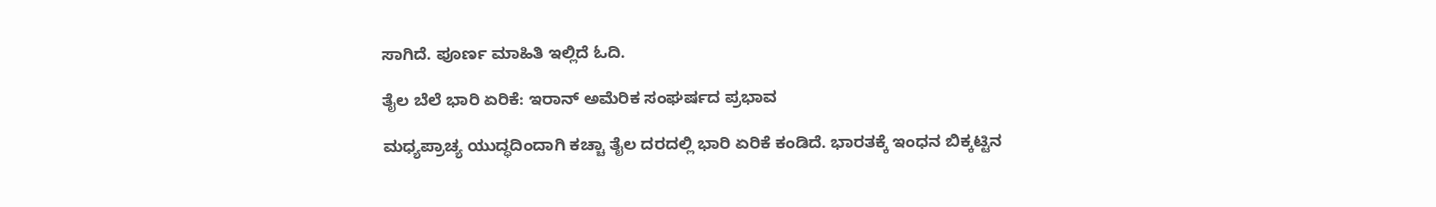ಸಾಗಿದೆ. ಪೂರ್ಣ ಮಾಹಿತಿ ಇಲ್ಲಿದೆ ಓದಿ.

ತೈಲ ಬೆಲೆ ಭಾರಿ ಏರಿಕೆ: ಇರಾನ್ ಅಮೆರಿಕ ಸಂಘರ್ಷದ ಪ್ರಭಾವ

ಮಧ್ಯಪ್ರಾಚ್ಯ ಯುದ್ಧದಿಂದಾಗಿ ಕಚ್ಚಾ ತೈಲ ದರದಲ್ಲಿ ಭಾರಿ ಏರಿಕೆ ಕಂಡಿದೆ. ಭಾರತಕ್ಕೆ ಇಂಧನ ಬಿಕ್ಕಟ್ಟಿನ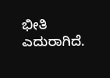ಭೀತಿ ಎದುರಾಗಿದೆ.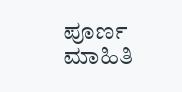ಪೂರ್ಣ ಮಾಹಿತಿ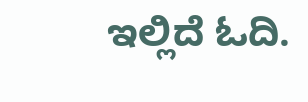ಇಲ್ಲಿದೆ ಓದಿ.